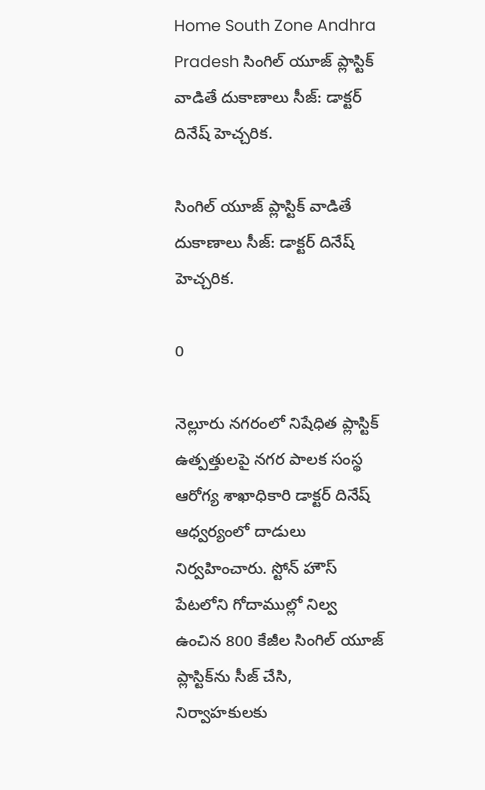Home South Zone Andhra Pradesh సింగిల్ యూజ్ ప్లాస్టిక్ వాడితే దుకాణాలు సీజ్: డాక్టర్ దినేష్ హెచ్చరిక.

సింగిల్ యూజ్ ప్లాస్టిక్ వాడితే దుకాణాలు సీజ్: డాక్టర్ దినేష్ హెచ్చరిక.

0

నెల్లూరు నగరంలో నిషేధిత ప్లాస్టిక్ ఉత్పత్తులపై నగర పాలక సంస్థ ఆరోగ్య శాఖాధికారి డాక్టర్ దినేష్ ఆధ్వర్యంలో దాడులు నిర్వహించారు. స్టోన్ హౌస్ పేటలోని గోదాముల్లో నిల్వ ఉంచిన 800 కేజీల సింగిల్ యూజ్ ప్లాస్టిక్‌ను సీజ్ చేసి, నిర్వాహకులకు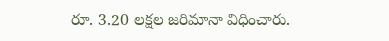రూ. 3.20 లక్షల జరిమానా విధించారు.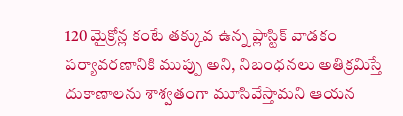120 మైక్రోన్ల కంటే తక్కువ ఉన్న ప్లాస్టిక్ వాడకం పర్యావరణానికి ముప్పు అని, నిబంధనలు అతిక్రమిస్తే దుకాణాలను శాశ్వతంగా మూసివేస్తామని ఆయన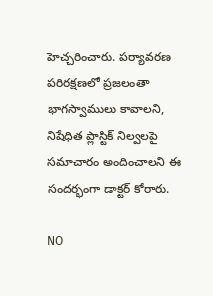హెచ్చరించారు. పర్యావరణ పరిరక్షణలో ప్రజలంతా భాగస్వాములు కావాలని, నిషేధిత ప్లాస్టిక్ నిల్వలపై సమాచారం అందించాలని ఈ సందర్భంగా డాక్టర్ కోరారు.

NO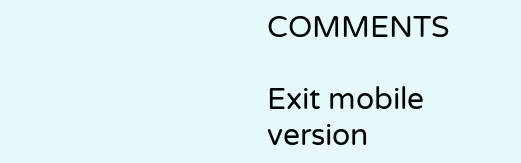COMMENTS

Exit mobile version